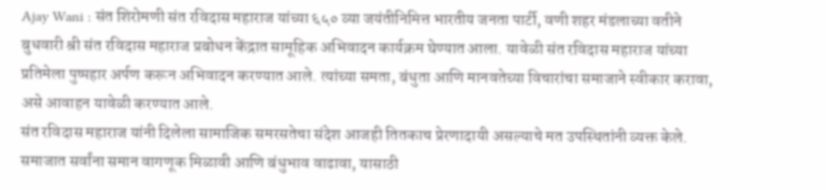Ajay Wani : संत शिरोमणी संत रविदास महाराज यांच्या ६५० व्या जयंतीनिमित्त भारतीय जनता पार्टी, वणी शहर मंडलाच्या वतीने बुधवारी श्री संत रविदास महाराज प्रबोधन केंद्रात सामूहिक अभिवादन कार्यक्रम घेण्यात आला. यावेळी संत रविदास महाराज यांच्या प्रतिमेला पुष्पहार अर्पण करून अभिवादन करण्यात आले. त्यांच्या समता, बंधुता आणि मानवतेच्या विचारांचा समाजाने स्वीकार करावा, असे आवाहन यावेळी करण्यात आले.
संत रविदास महाराज यांनी दिलेला सामाजिक समरसतेचा संदेश आजही तितकाच प्रेरणादायी असल्याचे मत उपस्थितांनी व्यक्त केले. समाजात सर्वांना समान वागणूक मिळावी आणि बंधुभाव वाढावा, यासाठी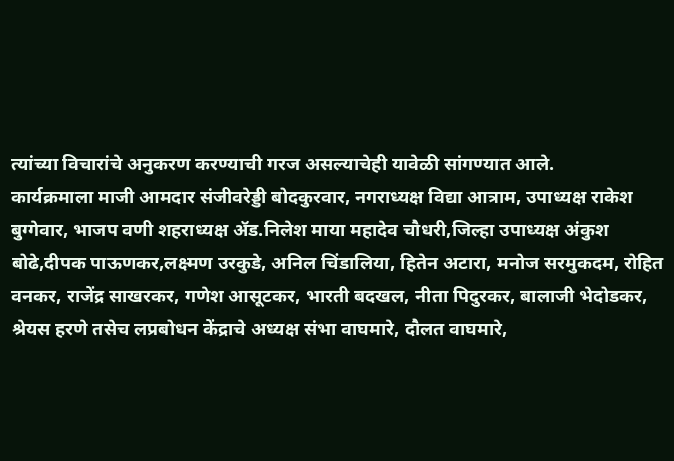त्यांच्या विचारांचे अनुकरण करण्याची गरज असल्याचेही यावेळी सांगण्यात आले.
कार्यक्रमाला माजी आमदार संजीवरेड्डी बोदकुरवार, नगराध्यक्ष विद्या आत्राम, उपाध्यक्ष राकेश बुग्गेवार, भाजप वणी शहराध्यक्ष ॲड.निलेश माया महादेव चौधरी,जिल्हा उपाध्यक्ष अंकुश बोढे,दीपक पाऊणकर,लक्ष्मण उरकुडे, अनिल चिंडालिया, हितेन अटारा, मनोज सरमुकदम, रोहित वनकर, राजेंद्र साखरकर, गणेश आसूटकर, भारती बदखल, नीता पिदुरकर, बालाजी भेदोडकर, श्रेयस हरणे तसेच लप्रबोधन केंद्राचे अध्यक्ष संभा वाघमारे, दौलत वाघमारे,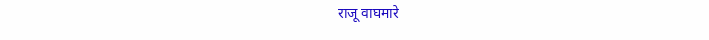राजू वाघमारे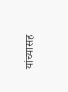यांच्यासह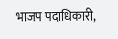भाजप पदाधिकारी,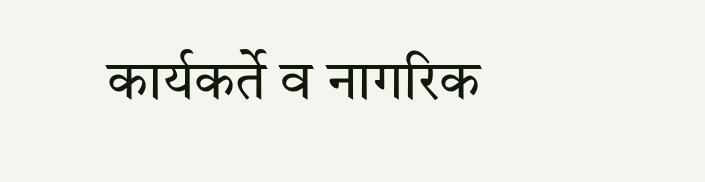कार्यकर्ते व नागरिक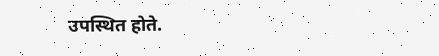उपस्थित होते.